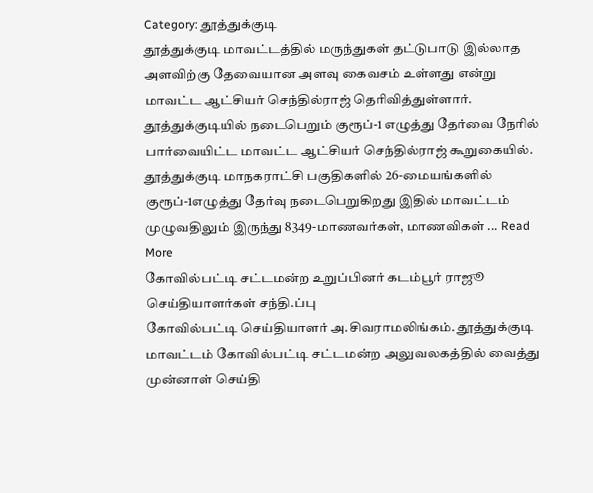Category: தூத்துக்குடி
தூத்துக்குடி மாவட்டத்தில் மருந்துகள் தட்டுபாடு இல்லாத அளவிற்கு தேவையான அளவு கைவசம் உள்ளது என்று மாவட்ட ஆட்சியர் செந்தில்ராஜ் தெரிவித்துள்ளார்.
தூத்துக்குடியில் நடைபெறும் குரூப்-1 எழுத்து தேர்வை நேரில் பார்வையிட்ட மாவட்ட ஆட்சியர் செந்தில்ராஜ் கூறுகையில். தூத்துக்குடி மாநகராட்சி பகுதிகளில் 26-மையங்களில் குரூப்-1எழுத்து தேர்வு நடைபெறுகிறது இதில் மாவட்டம் முழுவதிலும் இருந்து 8349-மாணவர்கள், மாணவிகள் ... Read More
கோவில்பட்டி சட்டமன்ற உறுப்பினர் கடம்பூர் ராஜூ செய்தியாளர்கள் சந்தி.ப்பு
கோவில்பட்டி செய்தியாளர் அ.சிவராமலிங்கம். தூத்துக்குடி மாவட்டம் கோவில்பட்டி சட்டமன்ற அலுவலகத்தில் வைத்து முன்னாள் செய்தி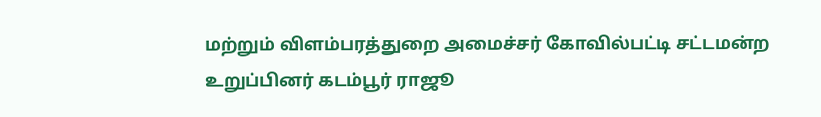மற்றும் விளம்பரத்துறை அமைச்சர் கோவில்பட்டி சட்டமன்ற உறுப்பினர் கடம்பூர் ராஜூ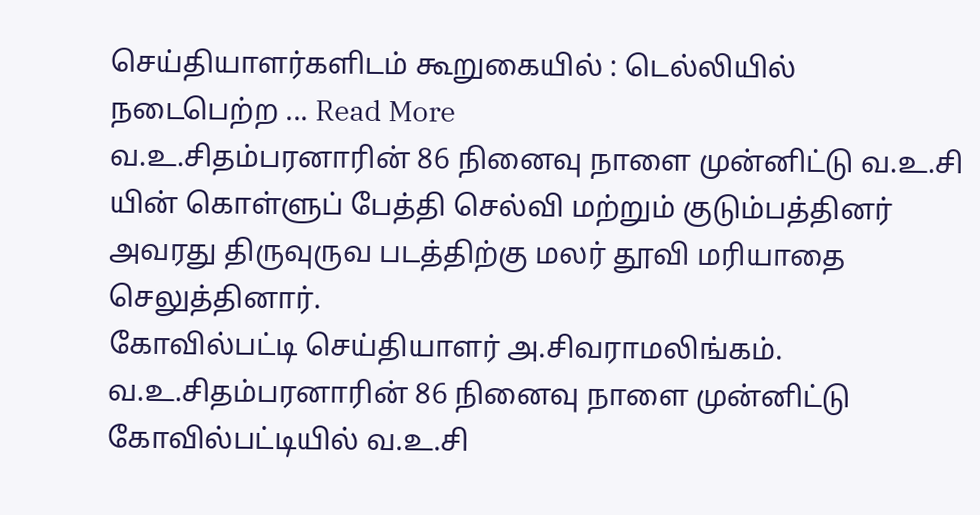செய்தியாளர்களிடம் கூறுகையில் : டெல்லியில் நடைபெற்ற ... Read More
வ.உ.சிதம்பரனாரின் 86 நினைவு நாளை முன்னிட்டு வ.உ.சி யின் கொள்ளுப் பேத்தி செல்வி மற்றும் குடும்பத்தினர் அவரது திருவுருவ படத்திற்கு மலர் தூவி மரியாதை செலுத்தினார்.
கோவில்பட்டி செய்தியாளர் அ.சிவராமலிங்கம். வ.உ.சிதம்பரனாரின் 86 நினைவு நாளை முன்னிட்டு கோவில்பட்டியில் வ.உ.சி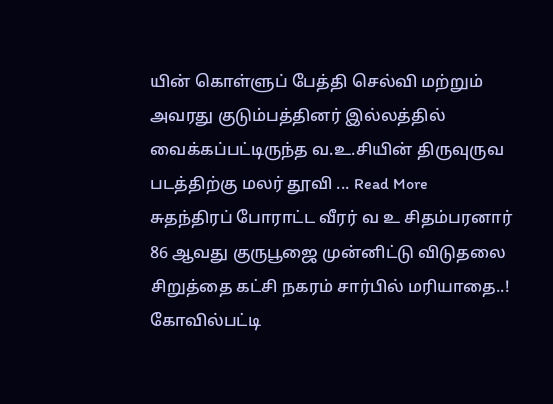யின் கொள்ளுப் பேத்தி செல்வி மற்றும் அவரது குடும்பத்தினர் இல்லத்தில் வைக்கப்பட்டிருந்த வ.உ.சியின் திருவுருவ படத்திற்கு மலர் தூவி ... Read More
சுதந்திரப் போராட்ட வீரர் வ உ சிதம்பரனார் 86 ஆவது குருபூஜை முன்னிட்டு விடுதலை சிறுத்தை கட்சி நகரம் சார்பில் மரியாதை..!
கோவில்பட்டி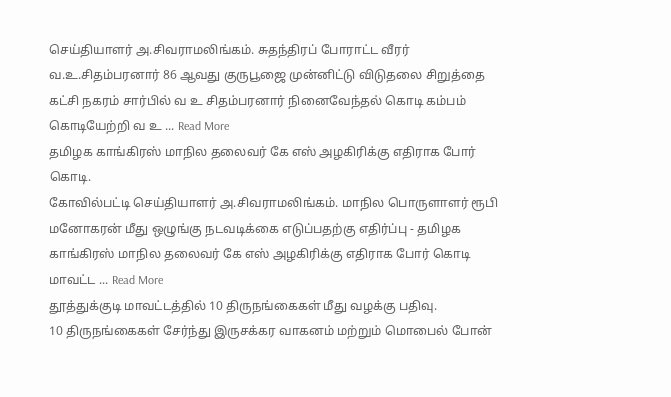செய்தியாளர் அ.சிவராமலிங்கம். சுதந்திரப் போராட்ட வீரர் வ.உ.சிதம்பரனார் 86 ஆவது குருபூஜை முன்னிட்டு விடுதலை சிறுத்தை கட்சி நகரம் சார்பில் வ உ சிதம்பரனார் நினைவேந்தல் கொடி கம்பம் கொடியேற்றி வ உ ... Read More
தமிழக காங்கிரஸ் மாநில தலைவர் கே எஸ் அழகிரிக்கு எதிராக போர் கொடி.
கோவில்பட்டி செய்தியாளர் அ.சிவராமலிங்கம். மாநில பொருளாளர் ரூபி மனோகரன் மீது ஒழுங்கு நடவடிக்கை எடுப்பதற்கு எதிர்ப்பு - தமிழக காங்கிரஸ் மாநில தலைவர் கே எஸ் அழகிரிக்கு எதிராக போர் கொடி மாவட்ட ... Read More
தூத்துக்குடி மாவட்டத்தில் 10 திருநங்கைகள் மீது வழக்கு பதிவு.
10 திருநங்கைகள் சேர்ந்து இருசக்கர வாகனம் மற்றும் மொபைல் போன்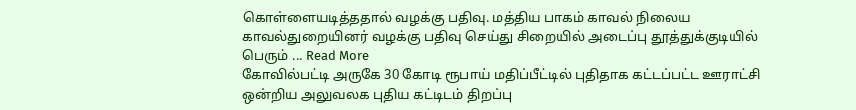கொள்ளையடித்ததால் வழக்கு பதிவு. மத்திய பாகம் காவல் நிலைய காவல்துறையினர் வழக்கு பதிவு செய்து சிறையில் அடைப்பு தூத்துக்குடியில் பெரும் ... Read More
கோவில்பட்டி அருகே 30 கோடி ரூபாய் மதிப்பீட்டில் புதிதாக கட்டப்பட்ட ஊராட்சி ஒன்றிய அலுவலக புதிய கட்டிடம் திறப்பு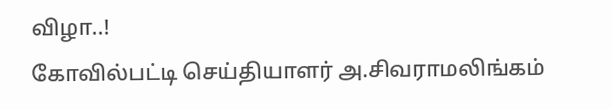விழா..!
கோவில்பட்டி செய்தியாளர் அ.சிவராமலிங்கம்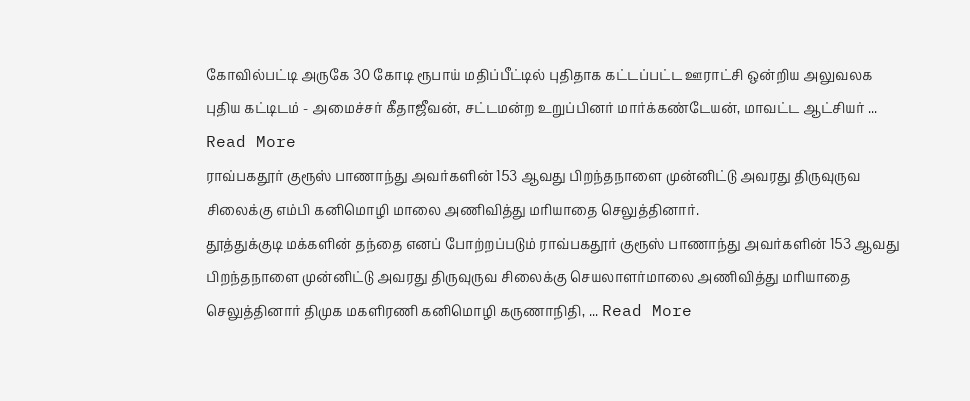கோவில்பட்டி அருகே 30 கோடி ரூபாய் மதிப்பீட்டில் புதிதாக கட்டப்பட்ட ஊராட்சி ஒன்றிய அலுவலக புதிய கட்டிடம் - அமைச்சர் கீதாஜீவன், சட்டமன்ற உறுப்பினர் மார்க்கண்டேயன், மாவட்ட ஆட்சியர் ... Read More
ராவ்பகதூர் குரூஸ் பாணாந்து அவர்களின் 153 ஆவது பிறந்தநாளை முன்னிட்டு அவரது திருவுருவ சிலைக்கு எம்பி கனிமொழி மாலை அணிவித்து மரியாதை செலுத்தினார்.
தூத்துக்குடி மக்களின் தந்தை எனப் போற்றப்படும் ராவ்பகதூர் குரூஸ் பாணாந்து அவர்களின் 153 ஆவது பிறந்தநாளை முன்னிட்டு அவரது திருவுருவ சிலைக்கு செயலாளர்மாலை அணிவித்து மரியாதை செலுத்தினார் திமுக மகளிரணி கனிமொழி கருணாநிதி, ... Read More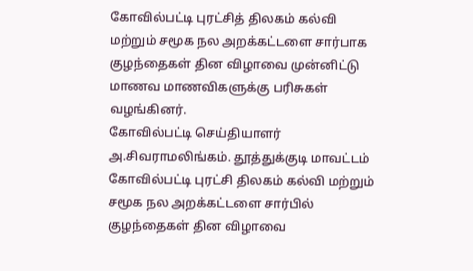கோவில்பட்டி புரட்சித் திலகம் கல்வி மற்றும் சமூக நல அறக்கட்டளை சார்பாக குழந்தைகள் தின விழாவை முன்னிட்டு மாணவ மாணவிகளுக்கு பரிசுகள் வழங்கினர்.
கோவில்பட்டி செய்தியாளர் அ.சிவராமலிங்கம். தூத்துக்குடி மாவட்டம் கோவில்பட்டி புரட்சி திலகம் கல்வி மற்றும் சமூக நல அறக்கட்டளை சார்பில் குழந்தைகள் தின விழாவை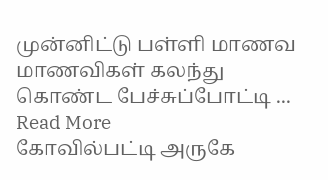முன்னிட்டு பள்ளி மாணவ மாணவிகள் கலந்து கொண்ட பேச்சுப்போட்டி ... Read More
கோவில்பட்டி அருகே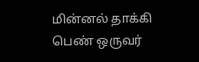மின்னல் தாக்கி பெண் ஒருவர்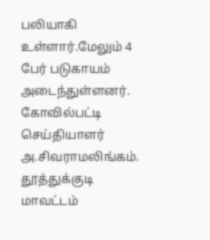பலியாகி உள்ளார்.மேலும் 4 பேர் படுகாயம் அடைந்துள்ளனர்.
கோவில்பட்டி செய்தியாளர் அ.சிவராமலிங்கம். தூத்துக்குடி மாவட்டம்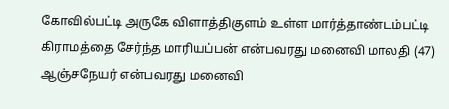கோவில்பட்டி அருகே விளாத்திகுளம் உள்ள மார்த்தாண்டம்பட்டி கிராமத்தை சேர்ந்த மாரியப்பன் என்பவரது மனைவி மாலதி (47) ஆஞ்சநேயர் என்பவரது மனைவி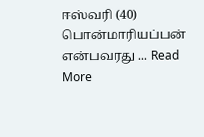ஈஸ்வரி (40) பொன்மாரியப்பன் என்பவரது ... Read More